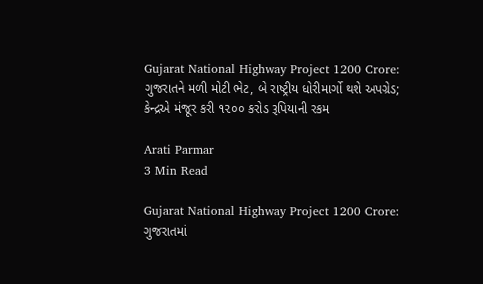Gujarat National Highway Project 1200 Crore: ગુજરાતને મળી મોટી ભેટ, બે રાષ્ટ્રીય ધોરીમાર્ગો થશે અપગ્રેડ; કેન્દ્રએ મંજૂર કરી ૧૨૦૦ કરોડ રૂપિયાની રકમ

Arati Parmar
3 Min Read

Gujarat National Highway Project 1200 Crore: ગુજરાતમાં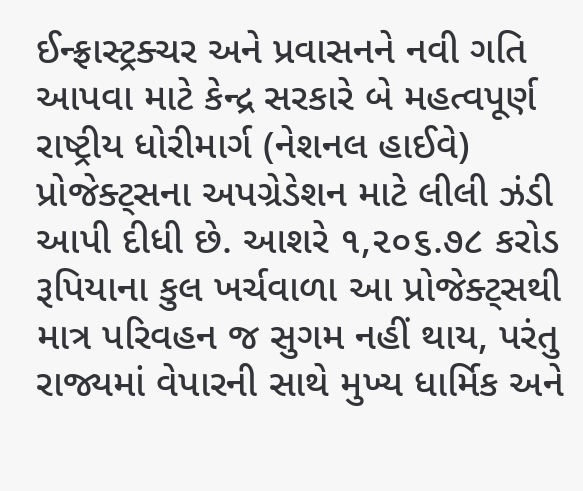ઈન્ફ્રાસ્ટ્રક્ચર અને પ્રવાસનને નવી ગતિ આપવા માટે કેન્દ્ર સરકારે બે મહત્વપૂર્ણ રાષ્ટ્રીય ધોરીમાર્ગ (નેશનલ હાઈવે) પ્રોજેક્ટ્સના અપગ્રેડેશન માટે લીલી ઝંડી આપી દીધી છે. આશરે ૧,૨૦૬.૭૮ કરોડ રૂપિયાના કુલ ખર્ચવાળા આ પ્રોજેક્ટ્સથી માત્ર પરિવહન જ સુગમ નહીં થાય, પરંતુ રાજ્યમાં વેપારની સાથે મુખ્ય ધાર્મિક અને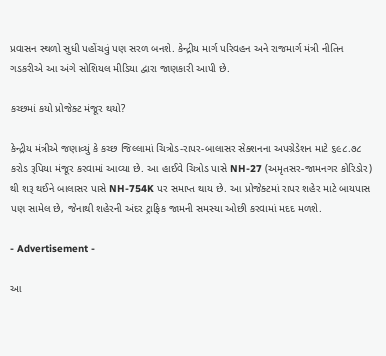પ્રવાસન સ્થળો સુધી પહોંચવું પણ સરળ બનશે. કેન્દ્રીય માર્ગ પરિવહન અને રાજમાર્ગ મંત્રી નીતિન ગડકરીએ આ અંગે સોશિયલ મીડિયા દ્વારા જાણકારી આપી છે.

કચ્છમાં કયો પ્રોજેક્ટ મંજૂર થયો?

કેન્દ્રીય મંત્રીએ જણાવ્યું કે કચ્છ જિલ્લામાં ચિત્રોડ-રાપર-બાલાસર સેક્શનના અપગ્રેડેશન માટે ૬૯૮.૭૮ કરોડ રૂપિયા મંજૂર કરવામાં આવ્યા છે. આ હાઈવે ચિત્રોડ પાસે NH-27 (અમૃતસર-જામનગર કોરિડોર) થી શરૂ થઈને બાલાસર પાસે NH-754K પર સમાપ્ત થાય છે. આ પ્રોજેક્ટમાં રાપર શહેર માટે બાયપાસ પણ સામેલ છે, જેનાથી શહેરની અંદર ટ્રાફિક જામની સમસ્યા ઓછી કરવામાં મદદ મળશે.

- Advertisement -

આ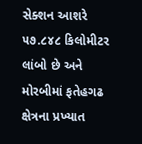સેક્શન આશરે ૫૭.૮૪૮ કિલોમીટર લાંબો છે અને મોરબીમાં ફતેહગઢ ક્ષેત્રના પ્રખ્યાત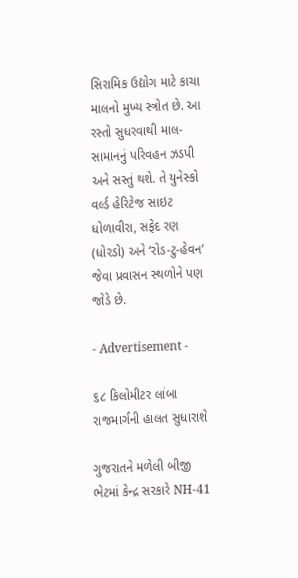સિરામિક ઉદ્યોગ માટે કાચા માલનો મુખ્ય સ્ત્રોત છે. આ રસ્તો સુધરવાથી માલ-સામાનનું પરિવહન ઝડપી અને સસ્તું થશે. તે યુનેસ્કો વર્લ્ડ હેરિટેજ સાઇટ ધોળાવીરા, સફેદ રણ (ધોરડો) અને ‘રોડ-ટુ-હેવન’ જેવા પ્રવાસન સ્થળોને પણ જોડે છે.

- Advertisement -

૬૮ કિલોમીટર લાંબા રાજમાર્ગની હાલત સુધારાશે

ગુજરાતને મળેલી બીજી ભેટમાં કેન્દ્ર સરકારે NH-41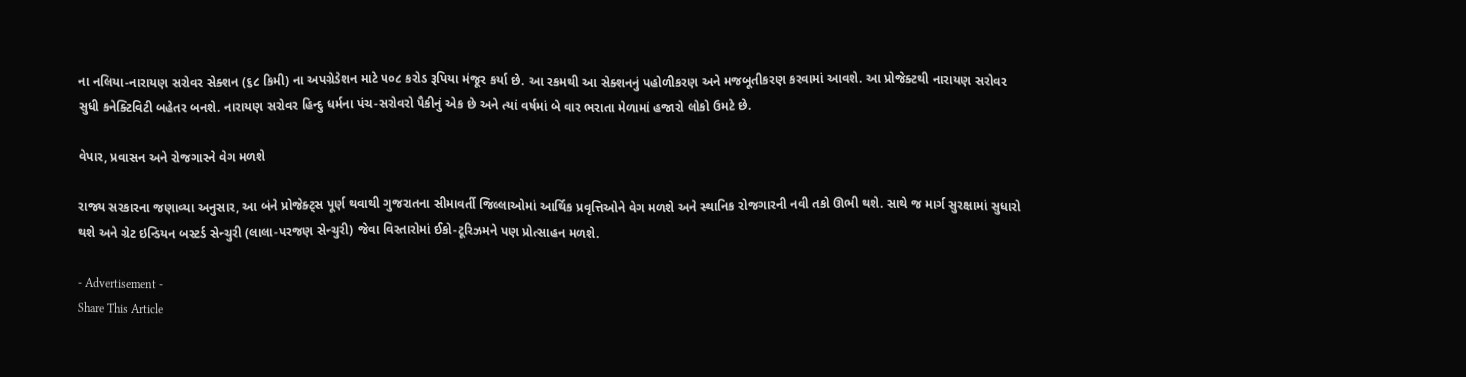ના નલિયા-નારાયણ સરોવર સેક્શન (૬૮ કિમી) ના અપગ્રેડેશન માટે ૫૦૮ કરોડ રૂપિયા મંજૂર કર્યા છે. આ રકમથી આ સેક્શનનું પહોળીકરણ અને મજબૂતીકરણ કરવામાં આવશે. આ પ્રોજેક્ટથી નારાયણ સરોવર સુધી કનેક્ટિવિટી બહેતર બનશે. નારાયણ સરોવર હિન્દુ ધર્મના પંચ-સરોવરો પૈકીનું એક છે અને ત્યાં વર્ષમાં બે વાર ભરાતા મેળામાં હજારો લોકો ઉમટે છે.

વેપાર, પ્રવાસન અને રોજગારને વેગ મળશે

રાજ્ય સરકારના જણાવ્યા અનુસાર, આ બંને પ્રોજેક્ટ્સ પૂર્ણ થવાથી ગુજરાતના સીમાવર્તી જિલ્લાઓમાં આર્થિક પ્રવૃત્તિઓને વેગ મળશે અને સ્થાનિક રોજગારની નવી તકો ઊભી થશે. સાથે જ માર્ગ સુરક્ષામાં સુધારો થશે અને ગ્રેટ ઇન્ડિયન બસ્ટર્ડ સેન્ચુરી (લાલા-પરજણ સેન્ચુરી) જેવા વિસ્તારોમાં ઈકો-ટૂરિઝમને પણ પ્રોત્સાહન મળશે.

- Advertisement -
Share This Article